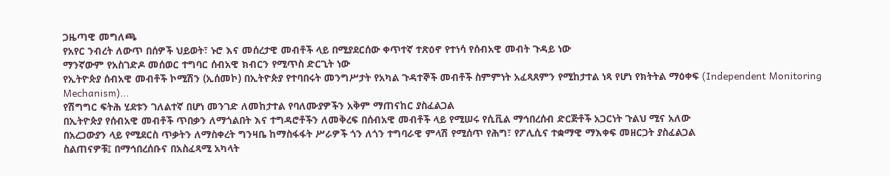ጋዜጣዊ መግለጫ
የአየር ንብረት ለውጥ በሰዎች ህይወት፣ ኑሮ እና መሰረታዊ መብቶች ላይ በሚያደርሰው ቀጥተኛ ተጽዕኖ የተነሳ የሰብአዊ መብት ጉዳይ ነው
ማንኛውም የአስገድዶ መሰወር ተግባር ሰብአዊ ክብርን የሚጥስ ድርጊት ነው
የኢትዮጵያ ሰብአዊ መብቶች ኮሚሽን (ኢሰመኮ) በኢትዮጵያ የተባበሩት መንግሥታት የአካል ጉዳተኞች መብቶች ስምምነት አፈጻጸምን የሚከታተል ነጻ የሆነ የክትትል ማዕቀፍ (Independent Monitoring Mechanism)...
የሽግግር ፍትሕ ሂደቱን ገለልተኛ በሆነ መንገድ ለመከታተል የባለሙያዎችን አቅም ማጠናከር ያስፈልጋል
በኢትዮጵያ የሰብአዊ መብቶች ጥበቃን ለማጎልበት እና ተግዳሮቶችን ለመቅረፍ በሰብአዊ መብቶች ላይ የሚሠሩ የሲቪል ማኅበረሰብ ድርጅቶች አጋርነት ጉልህ ሚና አለው
በአረጋውያን ላይ የሚደርስ ጥቃትን ለማስቀረት ግንዛቤ ከማስፋፋት ሥራዎች ጎን ለጎን ተግባራዊ ምላሽ የሚሰጥ የሕግ፣ የፖሊሲና ተቋማዊ ማእቀፍ መዘርጋት ያስፈልጋል
ስልጠናዎቹ፤ በማኅበረሰቡና በአስፈጻሚ አካላት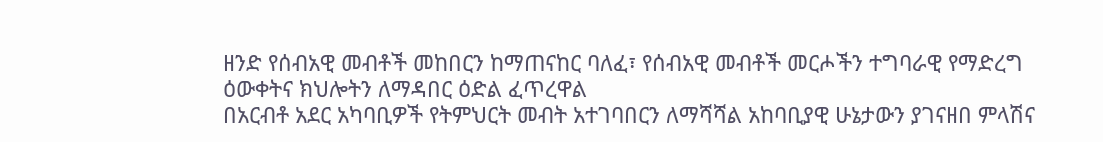ዘንድ የሰብአዊ መብቶች መከበርን ከማጠናከር ባለፈ፣ የሰብአዊ መብቶች መርሖችን ተግባራዊ የማድረግ ዕውቀትና ክህሎትን ለማዳበር ዕድል ፈጥረዋል
በአርብቶ አደር አካባቢዎች የትምህርት መብት አተገባበርን ለማሻሻል አከባቢያዊ ሁኔታውን ያገናዘበ ምላሽና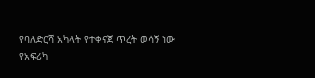የባለድርሻ አካላት የተቀናጀ ጥረት ወሳኝ ነው
የአፍሪካ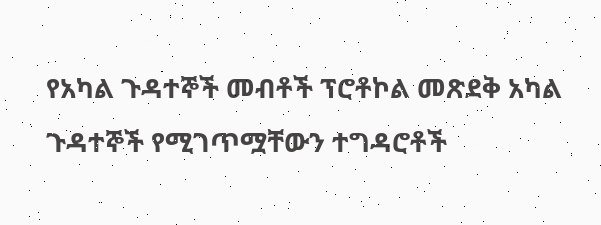የአካል ጉዳተኞች መብቶች ፕሮቶኮል መጽደቅ አካል ጉዳተኞች የሚገጥሟቸውን ተግዳሮቶች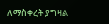ለማስቀረት ያግዛል